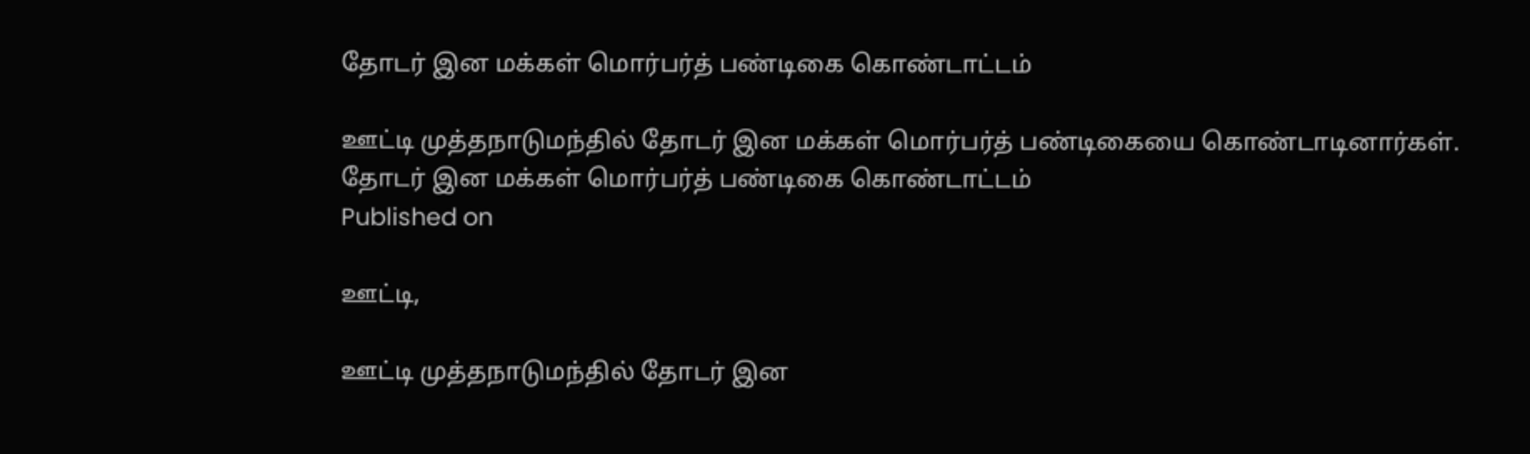தோடர் இன மக்கள் மொர்பர்த் பண்டிகை கொண்டாட்டம்

ஊட்டி முத்தநாடுமந்தில் தோடர் இன மக்கள் மொர்பர்த் பண்டிகையை கொண்டாடினார்கள்.
தோடர் இன மக்கள் மொர்பர்த் பண்டிகை கொண்டாட்டம்
Published on

ஊட்டி,

ஊட்டி முத்தநாடுமந்தில் தோடர் இன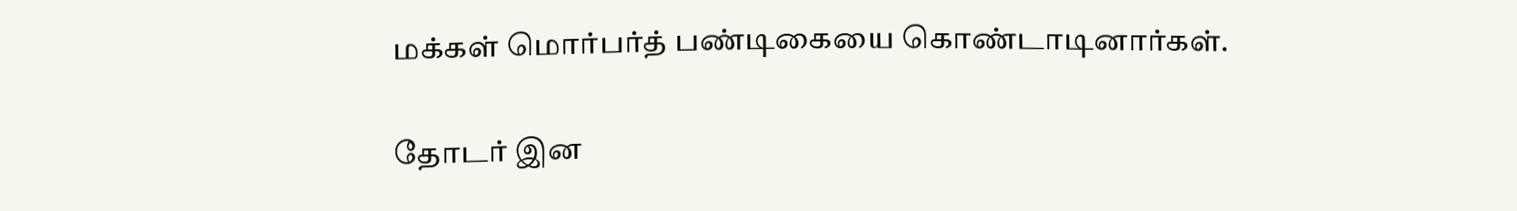மக்கள் மொர்பர்த் பண்டிகையை கொண்டாடினார்கள்.

தோடர் இன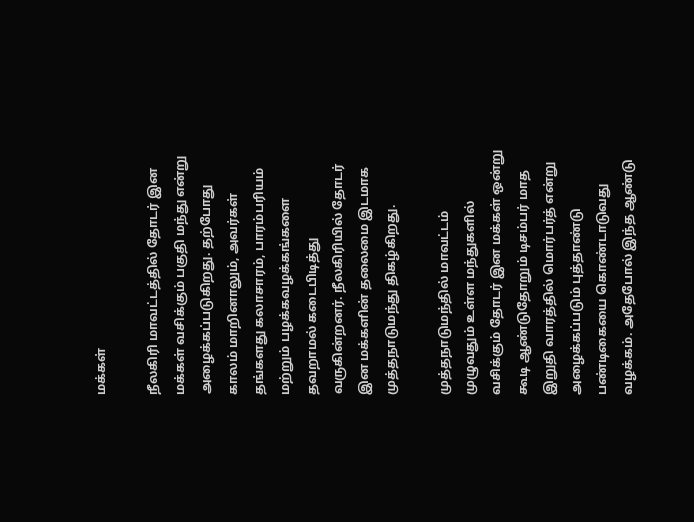மக்கள்

நீலகிரி மாவட்டத்தில் தோடர் இன மக்கள் வசிக்கும் பகுதி மந்து என்று அழைக்கப்படுகிறது. தற்போது காலம் மாறினாலும், அவர்கள் தங்களது கலாசாரம், பாரம்பரியம் மற்றும் பழக்கவழக்கங்களை தவறாமல் கடைபிடித்து வருகின்றனர். நீலகிரியில் தோடர் இன மக்களின் தலைமை இடமாக முத்தநாடுமந்து திகழ்கிறது.

முத்தநாடுமந்தில் மாவட்டம் முழுவதும் உள்ள மந்துகளில் வசிக்கும் தோடர் இன மக்கள் ஒன்று கூடி ஆண்டுதோறும் டிசம்பர் மாத இறுதி வாரத்தில் மொர்பர்த் என்று அழைக்கப்படும் புத்தாண்டு பண்டிகையை கொண்டாடுவது வழக்கம். அதேபோல் இந்த ஆண்டு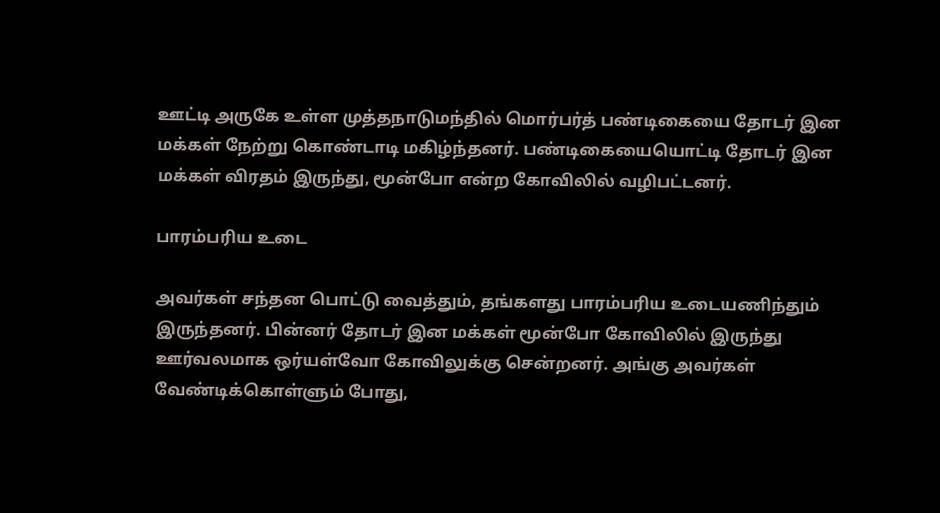ஊட்டி அருகே உள்ள முத்தநாடுமந்தில் மொர்பர்த் பண்டிகையை தோடர் இன மக்கள் நேற்று கொண்டாடி மகிழ்ந்தனர். பண்டிகையையொட்டி தோடர் இன மக்கள் விரதம் இருந்து, மூன்போ என்ற கோவிலில் வழிபட்டனர்.

பாரம்பரிய உடை

அவர்கள் சந்தன பொட்டு வைத்தும், தங்களது பாரம்பரிய உடையணிந்தும் இருந்தனர். பின்னர் தோடர் இன மக்கள் மூன்போ கோவிலில் இருந்து ஊர்வலமாக ஒர்யள்வோ கோவிலுக்கு சென்றனர். அங்கு அவர்கள் வேண்டிக்கொள்ளும் போது,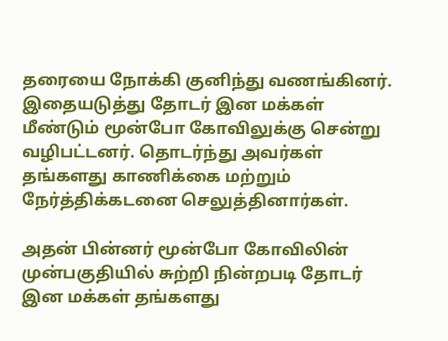தரையை நோக்கி குனிந்து வணங்கினர். இதையடுத்து தோடர் இன மக்கள் மீண்டும் மூன்போ கோவிலுக்கு சென்று வழிபட்டனர். தொடர்ந்து அவர்கள் தங்களது காணிக்கை மற்றும் நேர்த்திக்கடனை செலுத்தினார்கள்.

அதன் பின்னர் மூன்போ கோவிலின் முன்பகுதியில் சுற்றி நின்றபடி தோடர் இன மக்கள் தங்களது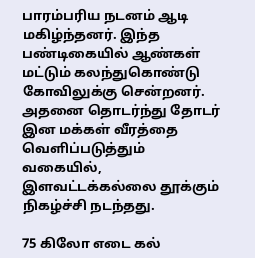பாரம்பரிய நடனம் ஆடி மகிழ்ந்தனர். இந்த பண்டிகையில் ஆண்கள் மட்டும் கலந்துகொண்டு கோவிலுக்கு சென்றனர். அதனை தொடர்ந்து தோடர் இன மக்கள் வீரத்தை வெளிப்படுத்தும் வகையில், இளவட்டக்கல்லை தூக்கும் நிகழ்ச்சி நடந்தது.

75 கிலோ எடை கல்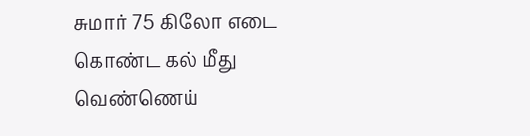சுமார் 75 கிலோ எடை கொண்ட கல் மீது வெண்ணெய்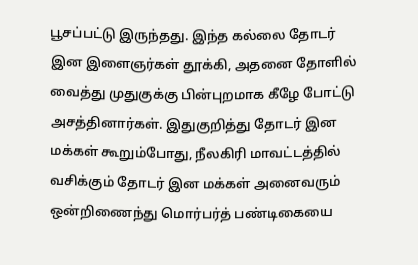பூசப்பட்டு இருந்தது. இந்த கல்லை தோடர் இன இளைஞர்கள் தூக்கி, அதனை தோளில் வைத்து முதுகுக்கு பின்புறமாக கீழே போட்டு அசத்தினார்கள். இதுகுறித்து தோடர் இன மக்கள் கூறும்போது, நீலகிரி மாவட்டத்தில் வசிக்கும் தோடர் இன மக்கள் அனைவரும் ஒன்றிணைந்து மொர்பர்த் பண்டிகையை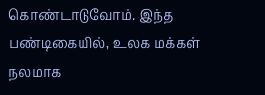கொண்டாடுவோம். இந்த பண்டிகையில், உலக மக்கள் நலமாக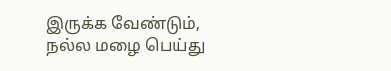இருக்க வேண்டும், நல்ல மழை பெய்து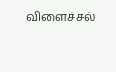விளைச்சல்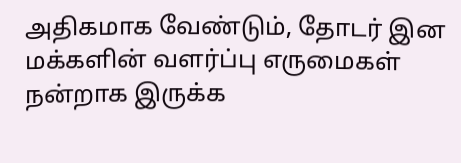அதிகமாக வேண்டும், தோடர் இன மக்களின் வளர்ப்பு எருமைகள் நன்றாக இருக்க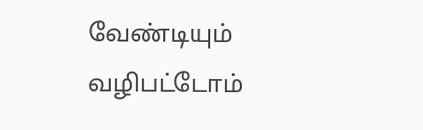வேண்டியும் வழிபட்டோம்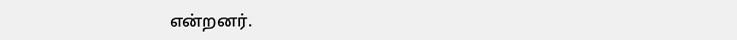என்றனர்.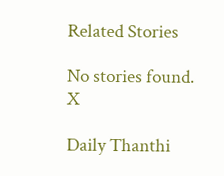Related Stories

No stories found.
X

Daily Thanthi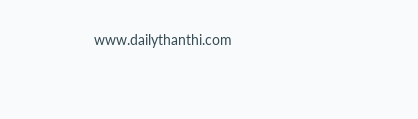www.dailythanthi.com